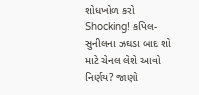શોધખોળ કરો
Shocking! કપિલ-સુનીલના ઝઘડા બાદ શો માટે ચેનલ લેશે આવો નિર્ણય? જાણો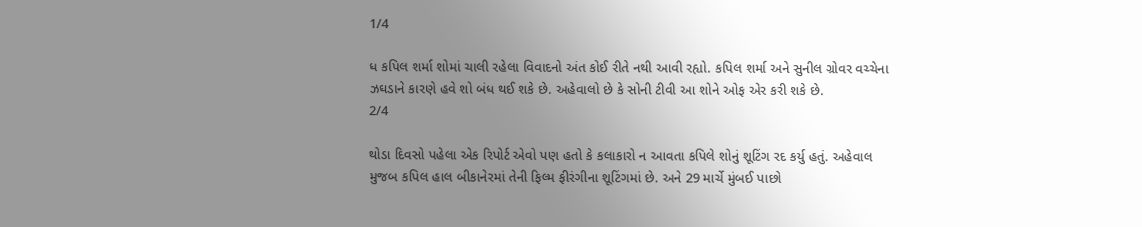1/4

ધ કપિલ શર્મા શોમાં ચાલી રહેલા વિવાદનો અંત કોઈ રીતે નથી આવી રહ્યો. કપિલ શર્મા અને સુનીલ ગ્રોવર વચ્ચેના ઝઘડાને કારણે હવે શો બંધ થઈ શકે છે. અહેવાલો છે કે સોની ટીવી આ શોને ઓફ એર કરી શકે છે.
2/4

થોડા દિવસો પહેલા એક રિપોર્ટ એવો પણ હતો કે કલાકારો ન આવતા કપિલે શોનું શૂટિંગ રદ કર્યુ હતું. અહેવાલ મુજબ કપિલ હાલ બીકાનેરમાં તેની ફિલ્મ ફીરંગીના શૂટિંગમાં છે. અને 29 માર્ચે મુંબઈ પાછો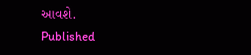આવશે.
Published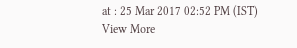at : 25 Mar 2017 02:52 PM (IST)
View More